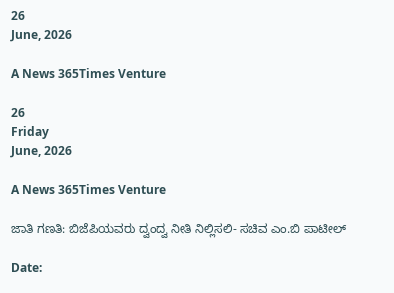26
June, 2026

A News 365Times Venture

26
Friday
June, 2026

A News 365Times Venture

ಜಾತಿ ಗಣತಿ: ಬಿಜೆಪಿಯವರು ದ್ವಂದ್ವ ನೀತಿ ನಿಲ್ಲಿಸಲಿ- ಸಚಿವ ಎಂ.ಬಿ ಪಾಟೀಲ್

Date: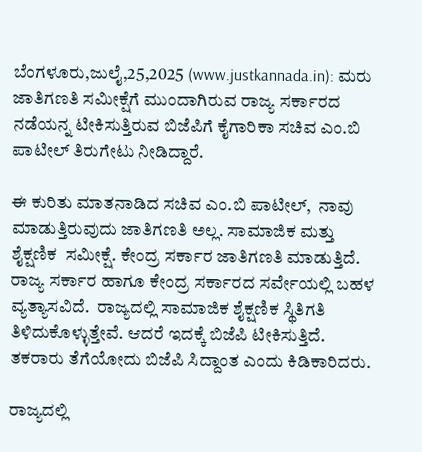ಬೆಂಗಳೂರು,ಜುಲೈ,25,2025 (www.justkannada.in): ಮರು ಜಾತಿಗಣತಿ ಸಮೀಕ್ಷೆಗೆ ಮುಂದಾಗಿರುವ ರಾಜ್ಯ ಸರ್ಕಾರದ ನಡೆಯನ್ನ ಟೀಕಿಸುತ್ತಿರುವ ಬಿಜೆಪಿಗೆ ಕೈಗಾರಿಕಾ ಸಚಿವ ಎಂ.ಬಿ ಪಾಟೀಲ್ ತಿರುಗೇಟು ನೀಡಿದ್ದಾರೆ.

ಈ ಕುರಿತು ಮಾತನಾಡಿದ ಸಚಿವ ಎಂ.ಬಿ ಪಾಟೀಲ್,  ನಾವು ಮಾಡುತ್ತಿರುವುದು ಜಾತಿಗಣತಿ ಅಲ್ಲ. ಸಾಮಾಜಿಕ ಮತ್ತು  ಶೈಕ್ಷಣಿಕ  ಸಮೀಕ್ಷೆ. ಕೇಂದ್ರ ಸರ್ಕಾರ ಜಾತಿಗಣತಿ ಮಾಡುತ್ತಿದೆ. ರಾಜ್ಯ ಸರ್ಕಾರ ಹಾಗೂ ಕೇಂದ್ರ ಸರ್ಕಾರದ ಸರ್ವೇಯಲ್ಲಿ ಬಹಳ ವ್ಯತ್ಯಾಸವಿದೆ.  ರಾಜ್ಯದಲ್ಲಿ ಸಾಮಾಜಿಕ ಶೈಕ್ಷಣಿಕ ಸ್ಥಿತಿಗತಿ ತಿಳಿದುಕೊಳ್ಳುತ್ತೇವೆ. ಆದರೆ ಇದಕ್ಕೆ ಬಿಜೆಪಿ ಟೀಕಿಸುತ್ತಿದೆ.  ತಕರಾರು ತೆಗೆಯೋದು ಬಿಜೆಪಿ ಸಿದ್ದಾಂತ ಎಂದು ಕಿಡಿಕಾರಿದರು.

ರಾಜ್ಯದಲ್ಲಿ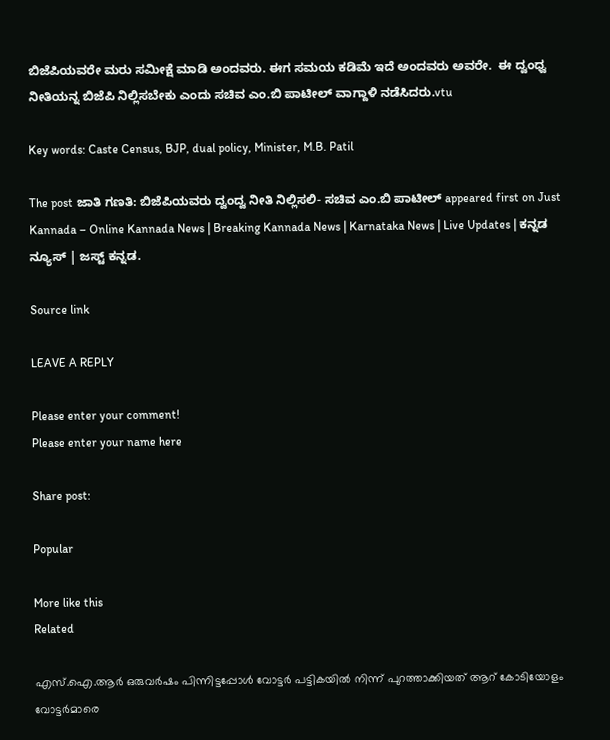ಬಿಜೆಪಿಯವರೇ ಮರು ಸಮೀಕ್ಷೆ ಮಾಡಿ ಅಂದವರು. ಈಗ ಸಮಯ ಕಡಿಮೆ ಇದೆ ಅಂದವರು ಅವರೇ.  ಈ ದ್ವಂಧ್ವ ನೀತಿಯನ್ನ ಬಿಜೆಪಿ ನಿಲ್ಲಿಸಬೇಕು ಎಂದು ಸಚಿವ ಎಂ.ಬಿ ಪಾಟೀಲ್ ವಾಗ್ದಾಳಿ ನಡೆಸಿದರು.vtu

Key words: Caste Census, BJP, dual policy, Minister, M.B. Patil

The post ಜಾತಿ ಗಣತಿ: ಬಿಜೆಪಿಯವರು ದ್ವಂದ್ವ ನೀತಿ ನಿಲ್ಲಿಸಲಿ- ಸಚಿವ ಎಂ.ಬಿ ಪಾಟೀಲ್ appeared first on Just Kannada – Online Kannada News | Breaking Kannada News | Karnataka News | Live Updates | ಕನ್ನಡ ನ್ಯೂಸ್ | ಜಸ್ಟ್ ಕನ್ನಡ.

Source link

LEAVE A REPLY

Please enter your comment!
Please enter your name here

Share post:

Popular

More like this
Related

എസ്.ഐ.ആര്‍ ഒരുവര്‍ഷം പിന്നിട്ടപ്പോള്‍ വോട്ടര്‍ പട്ടികയില്‍ നിന്ന് പുറത്താക്കിയത് ആറ് കോടിയോളം വോട്ടര്‍മാരെ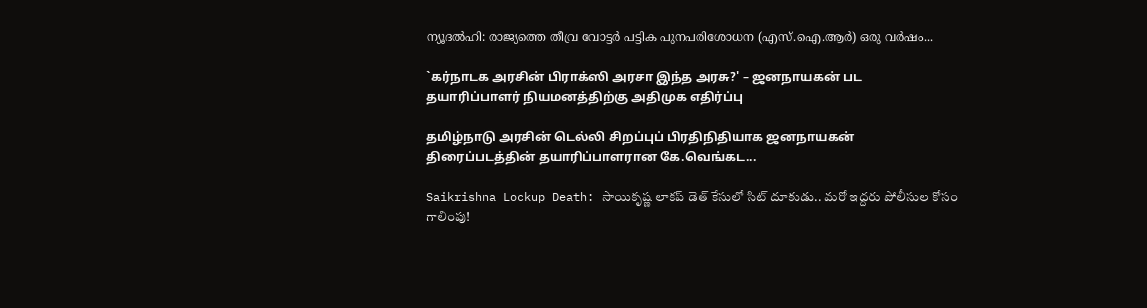ന്യൂദല്‍ഹി: രാജ്യത്തെ തീവ്ര വോട്ടര്‍ പട്ടിക പുനപരിശോധന (എസ്.ഐ.ആര്‍) ഒരു വര്‍ഷം...

`கர்நாடக அரசின் பிராக்ஸி அரசா இந்த அரசு?' – ஜனநாயகன் பட தயாரிப்பாளர் நியமனத்திற்கு அதிமுக எதிர்ப்பு

தமிழ்நாடு அரசின் டெல்லி சிறப்புப் பிரதிநிதியாக ஜனநாயகன் திரைப்படத்தின் தயாரிப்பாளரான கே.வெங்கட...

Saikrishna Lockup Death: సాయికృష్ణ లాకప్ డెత్ కేసులో సిట్ దూకుడు.. మరో ఇద్దరు పోలీసుల కోసం గాలింపు!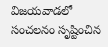విజయవాడలో సంచలనం సృష్టించిన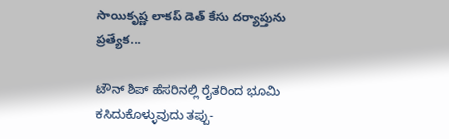సాయికృష్ణ లాకప్ డెత్ కేసు దర్యాప్తును ప్రత్యేక...

ಟೌನ್ ಶಿಪ್ ಹೆಸರಿನಲ್ಲಿ ರೈತರಿಂದ ಭೂಮಿ ಕಸಿದುಕೊಳ್ಳುವುದು ತಪ್ಪು-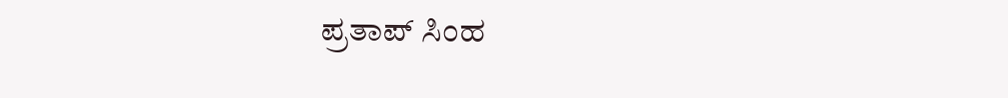ಪ್ರತಾಪ್ ಸಿಂಹ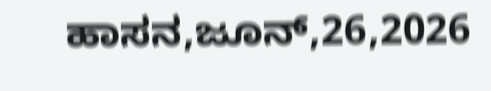ಹಾಸನ,ಜೂನ್,26,2026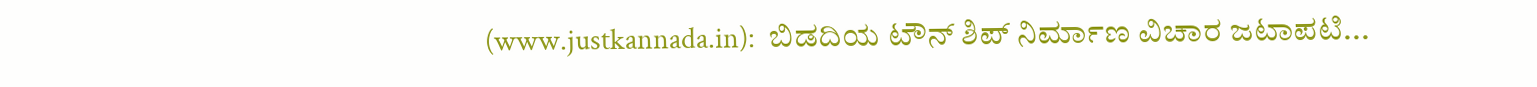(www.justkannada.in):  ಬಿಡದಿಯ ಟೌನ್ ಶಿಪ್ ನಿರ್ಮಾಣ ವಿಚಾರ ಜಟಾಪಟಿ...